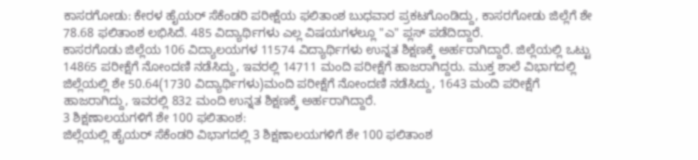ಕಾಸರಗೋಡು: ಕೇರಳ ಹೈಯರ್ ಸೆಕೆಂಡರಿ ಪರೀಕ್ಷೆಯ ಫಲಿತಾಂಶ ಬುಧವಾರ ಪ್ರಕಟಗೊಂಡಿದ್ದು, ಕಾಸರಗೋಡು ಜಿಲ್ಲೆಗೆ ಶೇ 78.68 ಫಲಿತಾಂಶ ಲಭಿಸಿದೆ. 485 ವಿದ್ಯಾರ್ಥಿಗಳು ಎಲ್ಲ ವಿಷಯಗಳಲ್ಲೂ "ಎ" ಪ್ಲಸ್ ಪಡೆದಿದ್ದಾರೆ.
ಕಾಸರಗೊಡು ಜಿಲ್ಲೆಯ 106 ವಿದ್ಯಾಲಯಗಳ 11574 ವಿದ್ಯಾರ್ಥಿಗಳು ಉನ್ನತ ಶಿಕ್ಷಣಕ್ಕೆ ಅರ್ಹರಾಗಿದ್ದಾರೆ. ಜಿಲ್ಲೆಯಲ್ಲಿ ಒಟ್ಟು 14865 ಪರೀಕ್ಷೆಗೆ ನೋಂದಣಿ ನಡೆಸಿದ್ದು, ಇವರಲ್ಲಿ 14711 ಮಂದಿ ಪರೀಕ್ಷೆಗೆ ಹಾಜರಾಗಿದ್ದರು. ಮುಕ್ತ ಶಾಲೆ ವಿಭಾಗದಲ್ಲಿ ಜಿಲ್ಲೆಯಲ್ಲಿ ಶೇ 50.64(1730 ವಿದ್ಯಾರ್ಥಿಗಳು)ಮಂದಿ ಪರೀಕ್ಷೆಗೆ ನೋಂದಣಿ ನಡೆಸಿದ್ದು, 1643 ಮಂದಿ ಪರೀಕ್ಷೆಗೆ ಹಾಜರಾಗಿದ್ದು, ಇವರಲ್ಲಿ 832 ಮಂದಿ ಉನ್ನತ ಶಿಕ್ಷಣಕ್ಕೆ ಅರ್ಹರಾಗಿದ್ದಾರೆ.
3 ಶಿಕ್ಷಣಾಲಯಗಳಿಗೆ ಶೇ 100 ಫಲಿತಾಂಶ:
ಜಿಲ್ಲೆಯಲ್ಲಿ ಹೈಯರ್ ಸೆಕೆಂಡರಿ ವಿಭಾಗದಲ್ಲಿ 3 ಶಿಕ್ಷಣಾಲಯಗಳಿಗೆ ಶೇ 100 ಫಲಿತಾಂಶ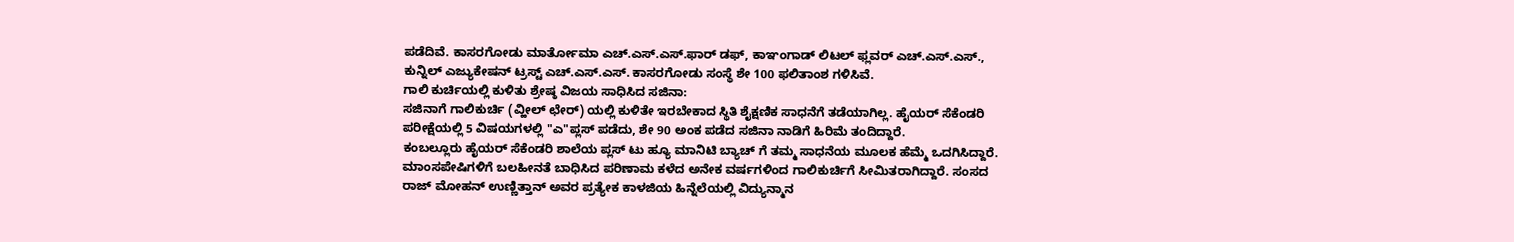ಪಡೆದಿವೆ. ಕಾಸರಗೋಡು ಮಾರ್ತೋಮಾ ಎಚ್.ಎಸ್.ಎಸ್.ಫಾರ್ ಡಫ್, ಕಾಞಂಗಾಡ್ ಲಿಟಲ್ ಫ್ಲವರ್ ಎಚ್.ಎಸ್.ಎಸ್., ಕುನ್ನಿಲ್ ಎಜ್ಯುಕೇಷನ್ ಟ್ರಸ್ಟ್ ಎಚ್.ಎಸ್.ಎಸ್. ಕಾಸರಗೋಡು ಸಂಸ್ಥೆ ಶೇ 100 ಫಲಿತಾಂಶ ಗಳಿಸಿವೆ.
ಗಾಲಿ ಕುರ್ಚಿಯಲ್ಲಿ ಕುಳಿತು ಶ್ರೇಷ್ಠ ವಿಜಯ ಸಾಧಿಸಿದ ಸಜಿನಾ:
ಸಜಿನಾಗೆ ಗಾಲಿಕುರ್ಚಿ (ವ್ಹೀಲ್ ಛೇರ್) ಯಲ್ಲಿ ಕುಳಿತೇ ಇರಬೇಕಾದ ಸ್ಥಿತಿ ಶೈಕ್ಷಣಿಕ ಸಾಧನೆಗೆ ತಡೆಯಾಗಿಲ್ಲ. ಹೈಯರ್ ಸೆಕೆಂಡರಿ ಪರೀಕ್ಷೆಯಲ್ಲಿ 5 ವಿಷಯಗಳಲ್ಲಿ "ಎ"ಪ್ಲಸ್ ಪಡೆದು, ಶೇ 90 ಅಂಕ ಪಡೆದ ಸಜಿನಾ ನಾಡಿಗೆ ಹಿರಿಮೆ ತಂದಿದ್ದಾರೆ.
ಕಂಬಲ್ಲೂರು ಹೈಯರ್ ಸೆಕೆಂಡರಿ ಶಾಲೆಯ ಪ್ಲಸ್ ಟು ಹ್ಯೂ ಮಾನಿಟಿ ಬ್ಯಾಚ್ ಗೆ ತಮ್ಮ ಸಾಧನೆಯ ಮೂಲಕ ಹೆಮ್ಮೆ ಒದಗಿಸಿದ್ದಾರೆ. ಮಾಂಸಪೇಷಿಗಳಿಗೆ ಬಲಹೀನತೆ ಬಾಧಿಸಿದ ಪರಿಣಾಮ ಕಳೆದ ಅನೇಕ ವರ್ಷಗಳಿಂದ ಗಾಲಿಕುರ್ಚಿಗೆ ಸೀಮಿತರಾಗಿದ್ದಾರೆ. ಸಂಸದ ರಾಜ್ ಮೋಹನ್ ಉಣ್ಣಿತ್ತಾನ್ ಅವರ ಪ್ರತ್ಯೇಕ ಕಾಳಜಿಯ ಹಿನ್ನೆಲೆಯಲ್ಲಿ ವಿದ್ಯುನ್ಮಾನ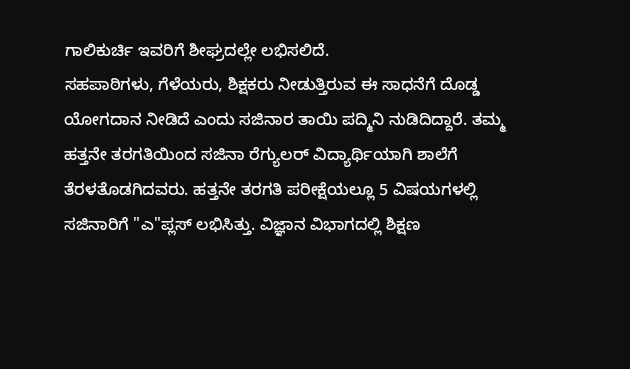ಗಾಲಿಕುರ್ಚಿ ಇವರಿಗೆ ಶೀಘ್ರದಲ್ಲೇ ಲಭಿಸಲಿದೆ.
ಸಹಪಾಠಿಗಳು, ಗೆಳೆಯರು, ಶಿಕ್ಷಕರು ನೀಡುತ್ತಿರುವ ಈ ಸಾಧನೆಗೆ ದೊಡ್ಡ ಯೋಗದಾನ ನೀಡಿದೆ ಎಂದು ಸಜಿನಾರ ತಾಯಿ ಪದ್ಮಿನಿ ನುಡಿದಿದ್ದಾರೆ. ತಮ್ಮ ಹತ್ತನೇ ತರಗತಿಯಿಂದ ಸಜಿನಾ ರೆಗ್ಯುಲರ್ ವಿದ್ಯಾರ್ಥಿಯಾಗಿ ಶಾಲೆಗೆ ತೆರಳತೊಡಗಿದವರು. ಹತ್ತನೇ ತರಗತಿ ಪರೀಕ್ಷೆಯಲ್ಲೂ 5 ವಿಷಯಗಳಲ್ಲಿ ಸಜಿನಾರಿಗೆ "ಎ"ಪ್ಲಸ್ ಲಭಿಸಿತ್ತು. ವಿಜ್ಞಾನ ವಿಭಾಗದಲ್ಲಿ ಶಿಕ್ಷಣ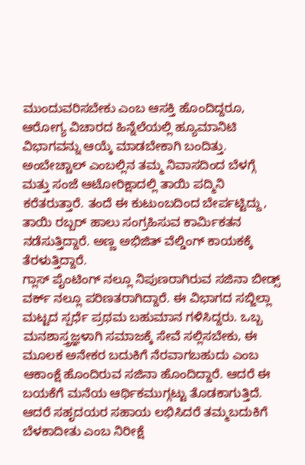ಮುಂದುವರಿಸಬೇಕು ಎಂಬ ಆಸಕ್ತಿ ಹೊಂದಿದ್ದರೂ, ಆರೋಗ್ಯ ವಿಚಾರದ ಹಿನ್ನೆಲೆಯಲ್ಲಿ ಹ್ಯೂಮಾನಿಟಿ ವಿಭಾಗವನ್ನು ಆಯ್ಕೆ ಮಾಡಬೇಕಾಗಿ ಬಂದಿತ್ತು.
ಅಂಬೇಚ್ಚಾಲ್ ಎಂಬಲ್ಲಿನ ತಮ್ಮ ನಿವಾಸದಿಂದ ಬೆಳಗ್ಗೆ ಮತ್ತು ಸಂಜೆ ಆಟೋರಿಕ್ಷಾದಲ್ಲಿ ತಾಯಿ ಪದ್ಮಿನಿ ಕರೆತರುತ್ತಾರೆ. ತಂದೆ ಈ ಕುಟುಂಬದಿಂದ ಬೇರ್ಪಟ್ಟಿದ್ದು, ತಾಯಿ ರಬ್ಬರ್ ಹಾಲು ಸಂಗ್ರಹಿಸುವ ಕಾರ್ಮಿಕತನ ನಡೆಸುತ್ತಿದ್ದಾರೆ. ಅಣ್ಣ ಅಭಿಜಿತ್ ವೆಲ್ಡಿಂಗ್ ಕಾಯಕಕ್ಕೆ ತೆರಳುತ್ತಿದ್ದಾರೆ.
ಗ್ಲಾಸ್ ಪೈಂಟಿಂಗ್ ನಲ್ಲೂ ನಿಪುಣರಾಗಿರುವ ಸಜಿನಾ ಬೀಡ್ಸ್ ವರ್ಕ್ ನಲ್ಲೂ ಪರಿಣತರಾಗಿದ್ದಾರೆ. ಈ ವಿಭಾಗದ ಸಬ್ಜಿಲ್ಲಾ ಮಟ್ಟದ ಸ್ಪರ್ಧೆ ಪ್ರಥಮ ಬಹುಮಾನ ಗಳಿಸಿದ್ದರು. ಒಬ್ಬ ಮನಶಾಸ್ತ್ರಜ್ಞಳಾಗಿ ಸಮಾಜಕ್ಕೆ ಸೇವೆ ಸಲ್ಲಿಸಬೇಕು, ಈ ಮೂಲಕ ಅನೇಕರ ಬದುಕಿಗೆ ನೆರವಾಗಬಹುದು ಎಂಬ ಆಕಾಂಕ್ಷೆ ಹೊಂದಿರುವ ಸಜಿನಾ ಹೊಂದಿದ್ದಾರೆ. ಆದರೆ ಈ ಬಯಕೆಗೆ ಮನೆಯ ಆರ್ಥಿಕಮುಗ್ಗಟ್ಟು ತೊಡಕಾಗುತ್ತಿದೆ. ಆದರೆ ಸಹೃದಯರ ಸಹಾಯ ಲಭಿಸಿದರೆ ತಮ್ಮಬದುಕಿಗೆ ಬೆಳಕಾದೀತು ಎಂಬ ನಿರೀಕ್ಷೆ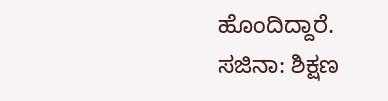ಹೊಂದಿದ್ದಾರೆ.
ಸಜಿನಾ: ಶಿಕ್ಷಣ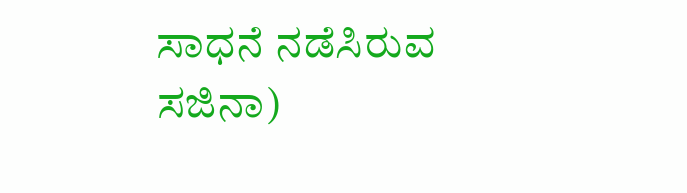ಸಾಧನೆ ನಡೆಸಿರುವ ಸಜಿನಾ)